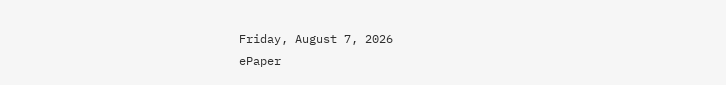Friday, August 7, 2026
ePaper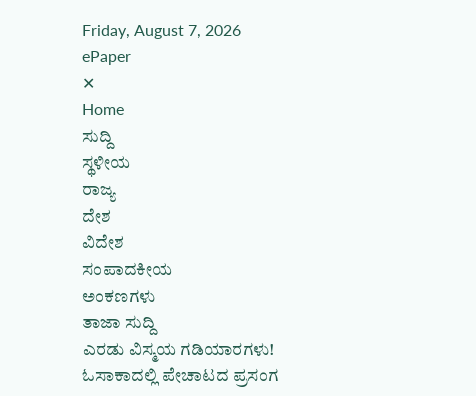Friday, August 7, 2026
ePaper
✕
Home
ಸುದ್ದಿ
ಸ್ಥಳೀಯ
ರಾಜ್ಯ
ದೇಶ
ವಿದೇಶ
ಸಂಪಾದಕೀಯ
ಅಂಕಣಗಳು
ತಾಜಾ ಸುದ್ದಿ
ಎರಡು ವಿಸ್ಮಯ ಗಡಿಯಾರಗಳು!
ಓಸಾಕಾದಲ್ಲಿ ಪೇಚಾಟದ ಪ್ರಸಂಗ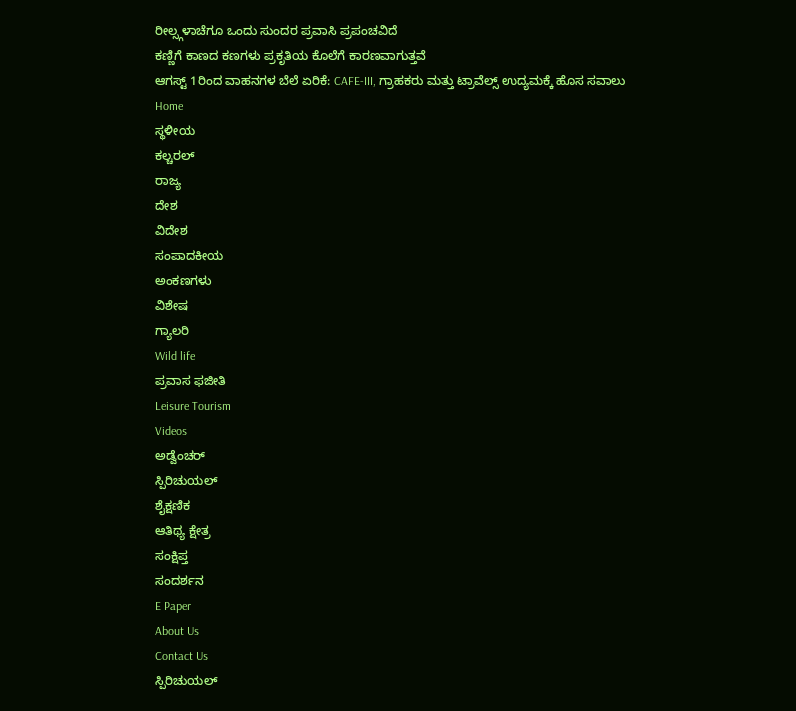ರೀಲ್ಸ್ಗಳಾಚೆಗೂ ಒಂದು ಸುಂದರ ಪ್ರವಾಸಿ ಪ್ರಪಂಚವಿದೆ
ಕಣ್ಣಿಗೆ ಕಾಣದ ಕಣಗಳು ಪ್ರಕೃತಿಯ ಕೊಲೆಗೆ ಕಾರಣವಾಗುತ್ತವೆ
ಆಗಸ್ಟ್ 1ರಿಂದ ವಾಹನಗಳ ಬೆಲೆ ಏರಿಕೆ: CAFE-III, ಗ್ರಾಹಕರು ಮತ್ತು ಟ್ರಾವೆಲ್ಸ್ ಉದ್ಯಮಕ್ಕೆ ಹೊಸ ಸವಾಲು
Home
ಸ್ಥಳೀಯ
ಕಲ್ಚರಲ್
ರಾಜ್ಯ
ದೇಶ
ವಿದೇಶ
ಸಂಪಾದಕೀಯ
ಅಂಕಣಗಳು
ವಿಶೇಷ
ಗ್ಯಾಲರಿ
Wild life
ಪ್ರವಾಸ ಫಜೀತಿ
Leisure Tourism
Videos
ಅಡ್ವೆಂಚರ್
ಸ್ಪಿರಿಚುಯಲ್
ಶೈಕ್ಷಣಿಕ
ಆತಿಥ್ಯ ಕ್ಷೇತ್ರ
ಸಂಕ್ಷಿಪ್ತ
ಸಂದರ್ಶನ
E Paper
About Us
Contact Us
ಸ್ಪಿರಿಚುಯಲ್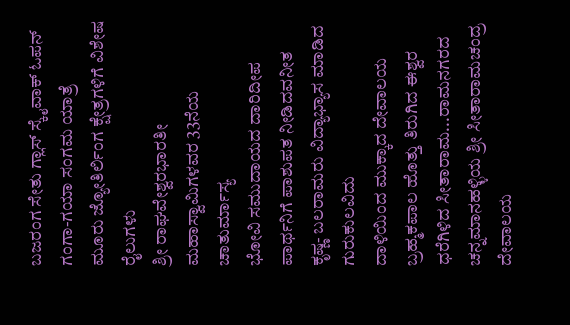ಬಜರಂಗ ಸೇತು ಗ್ಲಾಸ್ ಸ್ಕೈವಾಕ್ ಓಪನ್
ಗಂಗಾ-ಗಯಾ ಸಂಗಮ ಯಾತ್ರೆ
ಮೂರು ಜ್ಯೋತಿರ್ಲಿಂಗ ಕ್ಷೇತ್ರಗಳಿಗೆ ವಿಶೇಷ ರೈಲುಗಳು
ಶ್ರೀ ರಾಘವೇಶ್ವರಭಾರತೀ ಮಹಾಸ್ವಾಮಿಗಳವರ 33ನೆಯ ಚಾತುರ್ಮಾಸ್ಯ
ಭೋವಿ ಸಮುದಾಯದ ದಾರಿದೀಪ
ಪಾರ್ಥನಿಗೆ ಪಾಶುಪತ ನೀಡಿದವನೀತ
ಕೃಷ್ಣ- ಬಲರಾಮರು ವಿದ್ಯಾಭ್ಯಾಸ ಮಾಡಿದ ಗುರುಕುಲವಿದು
ದಾಳಿಯಿಂದ ಮುಕ್ಕಾದ ದೇವಾಲಯ
ಬ್ರಹ್ಮಕಪಾಲ ಹೊತ್ತು ತಿರುಗಿದ ಈಶ್ವರ
ಧರೆಗಿಳಿದ ಸೀತಾರಾಮ...ರಾಮನಗರದ ಚನ್ನಮಾನಹಳ್ಳಿಯ ಶ್ರೀ ಸೀತಾರಾಮಚಂದ್ರ ದೇವಾಲಯ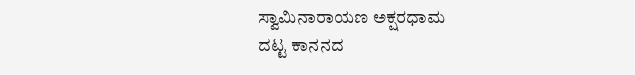ಸ್ವಾಮಿನಾರಾಯಣ ಅಕ್ಷರಧಾಮ
ದಟ್ಟ ಕಾನನದ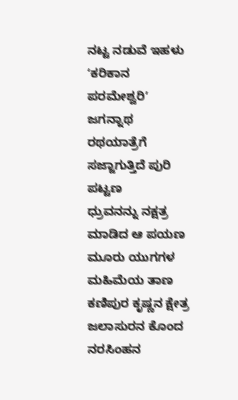ನಟ್ಟ ನಡುವೆ ಇಹಳು ʻಕರಿಕಾನ ಪರಮೇಶ್ವರಿʼ
ಜಗನ್ನಾಥ ರಥಯಾತ್ರೆಗೆ ಸಜ್ಜಾಗುತ್ತಿದೆ ಪುರಿ ಪಟ್ಟಣ
ಧ್ರುವನನ್ನು ನಕ್ಷತ್ರ ಮಾಡಿದ ಆ ಪಯಣ
ಮೂರು ಯುಗಗಳ ಮಹಿಮೆಯ ತಾಣ ಕಣಿಪುರ ಕೃಷ್ಣನ ಕ್ಷೇತ್ರ
ಜಲಾಸುರನ ಕೊಂದ ನರಸಿಂಹನ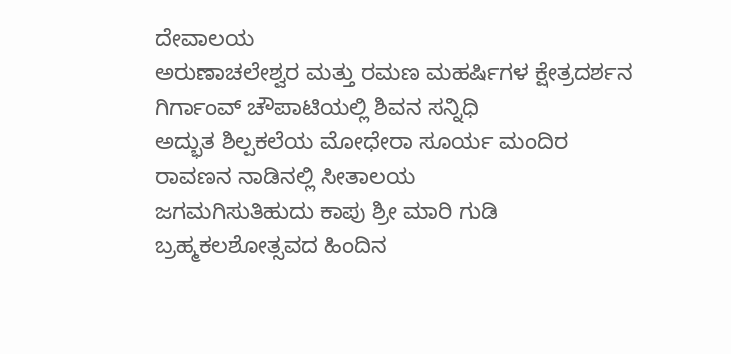ದೇವಾಲಯ
ಅರುಣಾಚಲೇಶ್ವರ ಮತ್ತು ರಮಣ ಮಹರ್ಷಿಗಳ ಕ್ಷೇತ್ರದರ್ಶನ
ಗಿರ್ಗಾಂವ್ ಚೌಪಾಟಿಯಲ್ಲಿ ಶಿವನ ಸನ್ನಿಧಿ
ಅದ್ಭುತ ಶಿಲ್ಪಕಲೆಯ ಮೋಧೇರಾ ಸೂರ್ಯ ಮಂದಿರ
ರಾವಣನ ನಾಡಿನಲ್ಲಿ ಸೀತಾಲಯ
ಜಗಮಗಿಸುತಿಹುದು ಕಾಪು ಶ್ರೀ ಮಾರಿ ಗುಡಿ
ಬ್ರಹ್ಮಕಲಶೋತ್ಸವದ ಹಿಂದಿನ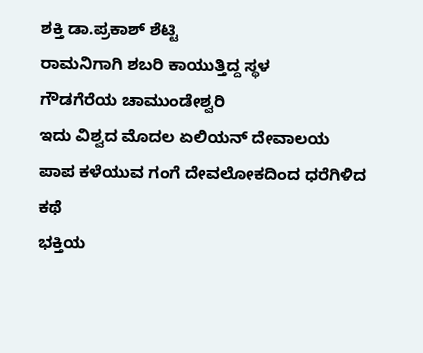ಶಕ್ತಿ ಡಾ.ಪ್ರಕಾಶ್ ಶೆಟ್ಟಿ
ರಾಮನಿಗಾಗಿ ಶಬರಿ ಕಾಯುತ್ತಿದ್ದ ಸ್ಥಳ
ಗೌಡಗೆರೆಯ ಚಾಮುಂಡೇಶ್ವರಿ
ಇದು ವಿಶ್ವದ ಮೊದಲ ಏಲಿಯನ್ ದೇವಾಲಯ
ಪಾಪ ಕಳೆಯುವ ಗಂಗೆ ದೇವಲೋಕದಿಂದ ಧರೆಗಿಳಿದ ಕಥೆ
ಭಕ್ತಿಯ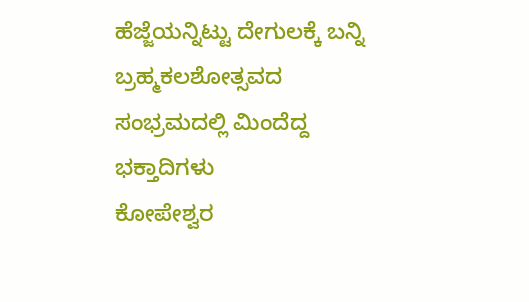ಹೆಜ್ಜೆಯನ್ನಿಟ್ಟು ದೇಗುಲಕ್ಕೆ ಬನ್ನಿ
ಬ್ರಹ್ಮಕಲಶೋತ್ಸವದ ಸಂಭ್ರಮದಲ್ಲಿ ಮಿಂದೆದ್ದ ಭಕ್ತಾದಿಗಳು
ಕೋಪೇಶ್ವರ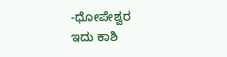-ಧೋಪೇಶ್ವರ
ಇದು ಕಾಶಿ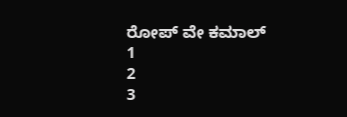ರೋಪ್ ವೇ ಕಮಾಲ್
1
2
3